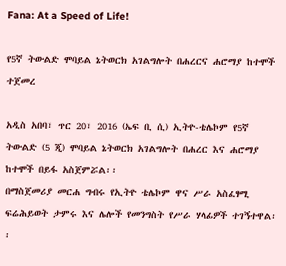Fana: At a Speed of Life!

የ5ኛ ትውልድ ሞባይል ኔትወርክ አገልግሎት በሐረርና ሐሮማያ ከተሞች ተጀመረ

አዲስ አበባ፣ ጥር 20፣ 2016 (ኤፍ ቢ ሲ) ኢትዮ-ቴሌኮም የ5ኛ ትውልድ (5 ጂ) ሞባይል ኔትወርክ አገልግሎት በሐረር እና ሐሮማያ ከተሞች በይፋ አስጀምሯል፡፡
በማስጀመሪያ መርሐ ግብሩ የኢትዮ ቴሌኮም ዋና ሥራ አስፈፃሚ ፍሬሕይወት ታምሩ እና ሌሎች የመንግስት የሥራ ሃላፊዎች ተገኝተዋል፡፡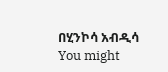በሂንኮሳ አብዲሳ
You might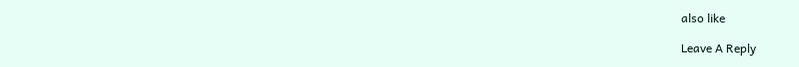also like

Leave A Reply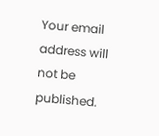Your email address will not be published.